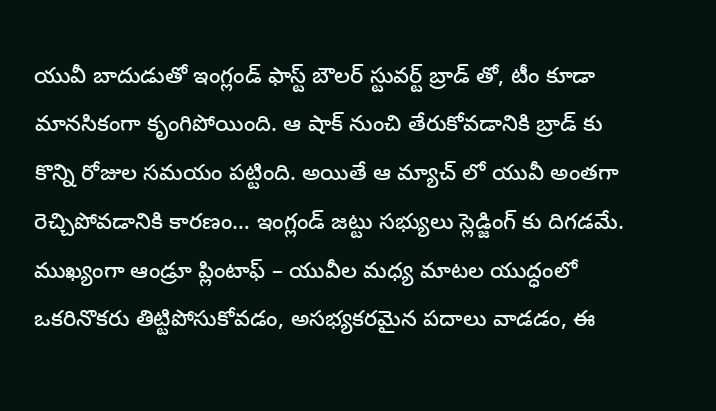యువీ బాదుడుతో ఇంగ్లండ్ ఫాస్ట్ బౌలర్ స్టువర్ట్ బ్రాడ్ తో, టీం కూడా మానసికంగా కృంగిపోయింది. ఆ షాక్ నుంచి తేరుకోవడానికి బ్రాడ్ కు కొన్ని రోజుల సమయం పట్టింది. అయితే ఆ మ్యాచ్ లో యువీ అంతగా రెచ్చిపోవడానికి కారణం… ఇంగ్లండ్ జట్టు సభ్యులు స్లెడ్జింగ్ కు దిగడమే. ముఖ్యంగా ఆండ్రూ ప్లింటాఫ్ – యువీల మధ్య మాటల యుద్ధంలో ఒకరినొకరు తిట్టిపోసుకోవడం, అసభ్యకరమైన పదాలు వాడడం, ఈ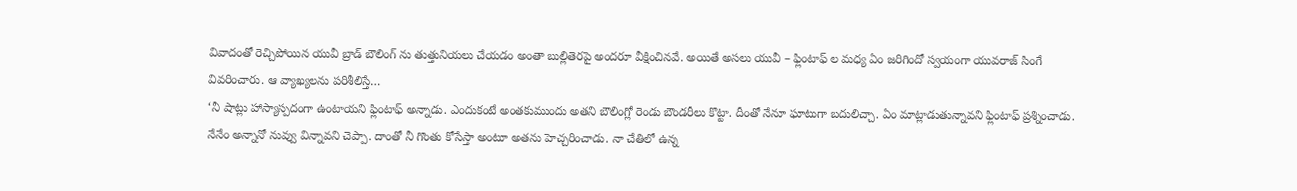వివాదంతో రెచ్చిపోయిన యువీ బ్రాడ్ బౌలింగ్ ను తుత్తునియలు చేయడం అంతా బుల్లితెరపై అందరూ వీక్షించినవే. అయితే అసలు యువీ – ఫ్లింటాఫ్ ల మధ్య ఏం జరిగిందో స్వయంగా యువరాజ్ సింగే వివరించారు. ఆ వ్యాఖ్యలను పరిశీలిస్తే…
‘నీ షాట్లు హాస్యాస్పదంగా ఉంటాయని ఫ్లింటాఫ్ అన్నాడు. ఎందుకంటే అంతకుముందు అతని బౌలింగ్లో రెండు బౌండరీలు కొట్టా. దీంతో నేనూ ఘాటుగా బదులిచ్చా. ఏం మాట్లాడుతున్నావని ఫ్లింటాఫ్ ప్రశ్నించాడు. నేనేం అన్నానో నువ్వు విన్నావని చెప్పా. దాంతో నీ గొంతు కోసేస్తా అంటూ అతను హెచ్చరించాడు. నా చేతిలో ఉన్న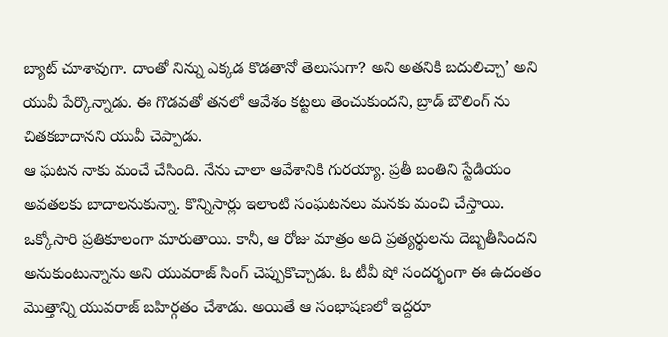బ్యాట్ చూశావుగా. దాంతో నిన్ను ఎక్కడ కొడతానో తెలుసుగా? అని అతనికి బదులిచ్చా’ అని యువీ పేర్కొన్నాడు. ఈ గొడవతో తనలో ఆవేశం కట్టలు తెంచుకుందని, బ్రాడ్ బౌలింగ్ ను చితకబాదానని యువీ చెప్పాడు.
ఆ ఘటన నాకు మంచే చేసింది. నేను చాలా ఆవేశానికి గురయ్యా. ప్రతీ బంతిని స్టేడియం అవతలకు బాదాలనుకున్నా. కొన్నిసార్లు ఇలాంటి సంఘటనలు మనకు మంచి చేస్తాయి. ఒక్కోసారి ప్రతికూలంగా మారుతాయి. కానీ, ఆ రోజు మాత్రం అది ప్రత్యర్థులను దెబ్బతీసిందని అనుకుంటున్నాను అని యువరాజ్ సింగ్ చెప్పుకొచ్చాడు. ఓ టీవీ షో సందర్భంగా ఈ ఉదంతం మొత్తాన్ని యువరాజ్ బహిర్గతం చేశాడు. అయితే ఆ సంభాషణలో ఇద్దరూ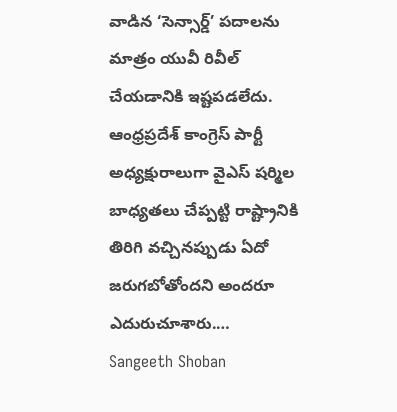వాడిన ‘సెన్సార్డ్’ పదాలను మాత్రం యువీ రివీల్ చేయడానికి ఇష్టపడలేదు.
ఆంధ్రప్రదేశ్ కాంగ్రెస్ పార్టీ అధ్యక్షురాలుగా వైఎస్ షర్మిల బాధ్యతలు చేప్పట్టి రాష్ట్రానికి తిరిగి వచ్చినప్పుడు ఏదో జరుగబోతోందని అందరూ ఎదురుచూశారు.…
Sangeeth Shoban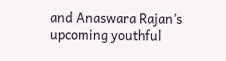and Anaswara Rajan’s upcoming youthful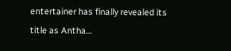entertainer has finally revealed its title as Antha…